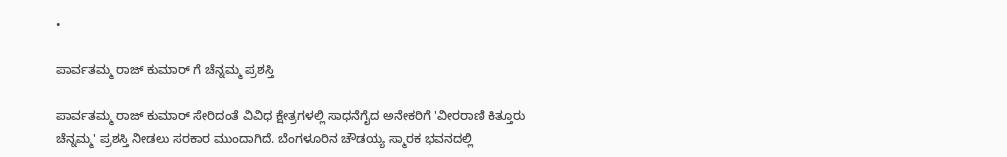•

ಪಾರ್ವತಮ್ಮ ರಾಜ್ ಕುಮಾರ್ ಗೆ ಚೆನ್ನಮ್ಮ ಪ್ರಶಸ್ತಿ

ಪಾರ್ವತಮ್ಮ ರಾಜ್ ಕುಮಾರ್ ಸೇರಿದಂತೆ ವಿವಿಧ ಕ್ಷೇತ್ರಗಳಲ್ಲಿ ಸಾಧನೆಗೈದ ಅನೇಕರಿಗೆ 'ವೀರರಾಣಿ ಕಿತ್ತೂರು ಚೆನ್ನಮ್ಮ' ಪ್ರಶಸ್ತಿ ನೀಡಲು ಸರಕಾರ ಮುಂದಾಗಿದೆ. ಬೆಂಗಳೂರಿನ ಚೌಡಯ್ಯ ಸ್ಮಾರಕ ಭವನದಲ್ಲಿ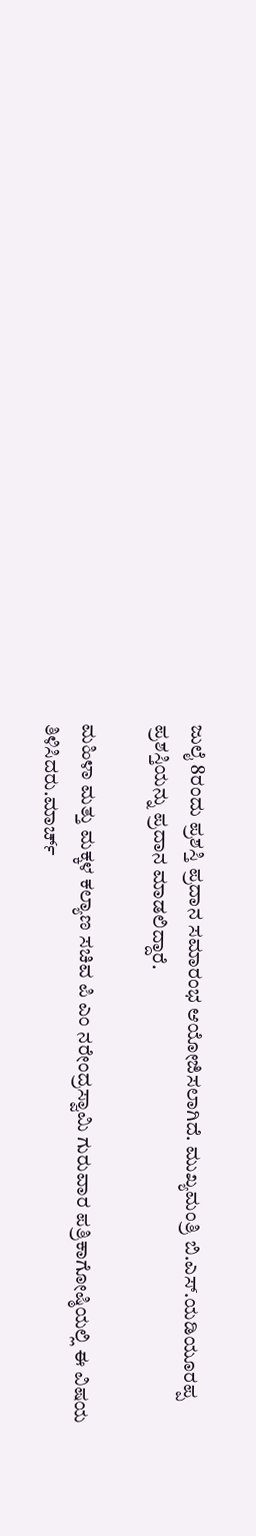ಜುಲೈ 8ರಂದು ಪ್ರಶಸ್ತಿ ಪ್ರದಾನ ಸಮಾರಂಭ ಆಯೋಜಿಸಲಾಗಿದೆ. ಮುಖ್ಯಮಂತ್ರಿ ಬಿ.ಎಸ್.ಯಡಿಯೂರಪ್ಪ ಪ್ರಶಸ್ತಿಯನ್ನು ಪ್ರದಾನ ಮಾಡಲಿದ್ದಾರೆ.

ಮಹಿಳಾ ಮತ್ತು ಮಕ್ಕಳ ಕಲ್ಯಾಣ ಸಚಿವ ಪಿ ಎಂ ನರೇಂದ್ರಸ್ವಾಮಿ ಗುರುವಾರ ಪತ್ರಿಕಾಗೋಷ್ಠಿಯಲ್ಲಿ ಈ ವಿಷಯ ತಿಳಿಸಿದರು.ಮಾರ್ಚ್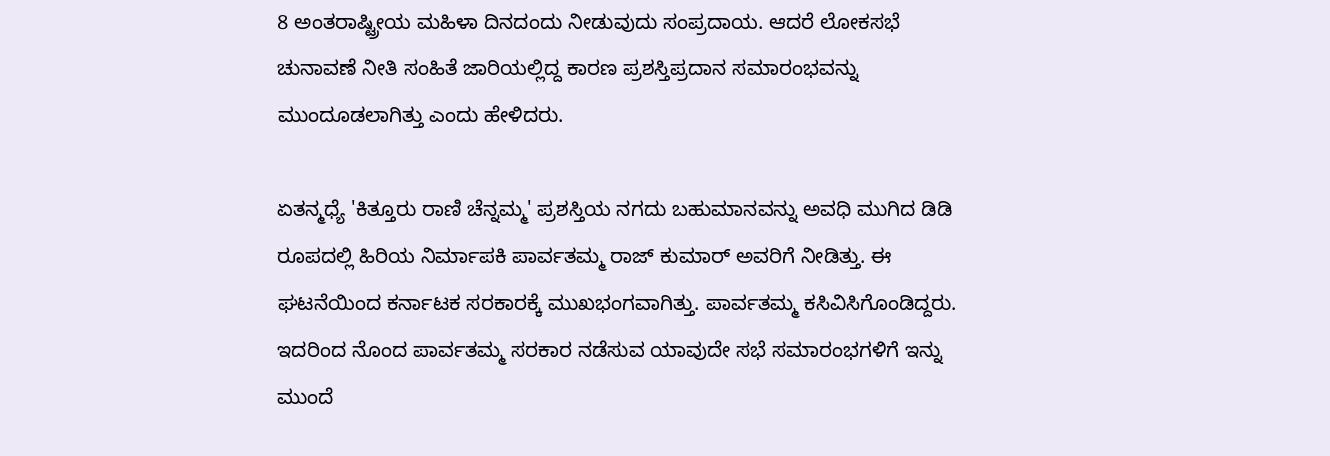8 ಅಂತರಾಷ್ಟ್ರೀಯ ಮಹಿಳಾ ದಿನದಂದು ನೀಡುವುದು ಸಂಪ್ರದಾಯ. ಆದರೆ ಲೋಕಸಭೆ ಚುನಾವಣೆ ನೀತಿ ಸಂಹಿತೆ ಜಾರಿಯಲ್ಲಿದ್ದ ಕಾರಣ ಪ್ರಶಸ್ತಿಪ್ರದಾನ ಸಮಾರಂಭವನ್ನು ಮುಂದೂಡಲಾಗಿತ್ತು ಎಂದು ಹೇಳಿದರು.

ಏತನ್ಮಧ್ಯೆ 'ಕಿತ್ತೂರು ರಾಣಿ ಚೆನ್ನಮ್ಮ' ಪ್ರಶಸ್ತಿಯ ನಗದು ಬಹುಮಾನವನ್ನು ಅವಧಿ ಮುಗಿದ ಡಿಡಿ ರೂಪದಲ್ಲಿ ಹಿರಿಯ ನಿರ್ಮಾಪಕಿ ಪಾರ್ವತಮ್ಮ ರಾಜ್ ಕುಮಾರ್ ಅವರಿಗೆ ನೀಡಿತ್ತು. ಈ ಘಟನೆಯಿಂದ ಕರ್ನಾಟಕ ಸರಕಾರಕ್ಕೆ ಮುಖಭಂಗವಾಗಿತ್ತು. ಪಾರ್ವತಮ್ಮ ಕಸಿವಿಸಿಗೊಂಡಿದ್ದರು. ಇದರಿಂದ ನೊಂದ ಪಾರ್ವತಮ್ಮ ಸರಕಾರ ನಡೆಸುವ ಯಾವುದೇ ಸಭೆ ಸಮಾರಂಭಗಳಿಗೆ ಇನ್ನು ಮುಂದೆ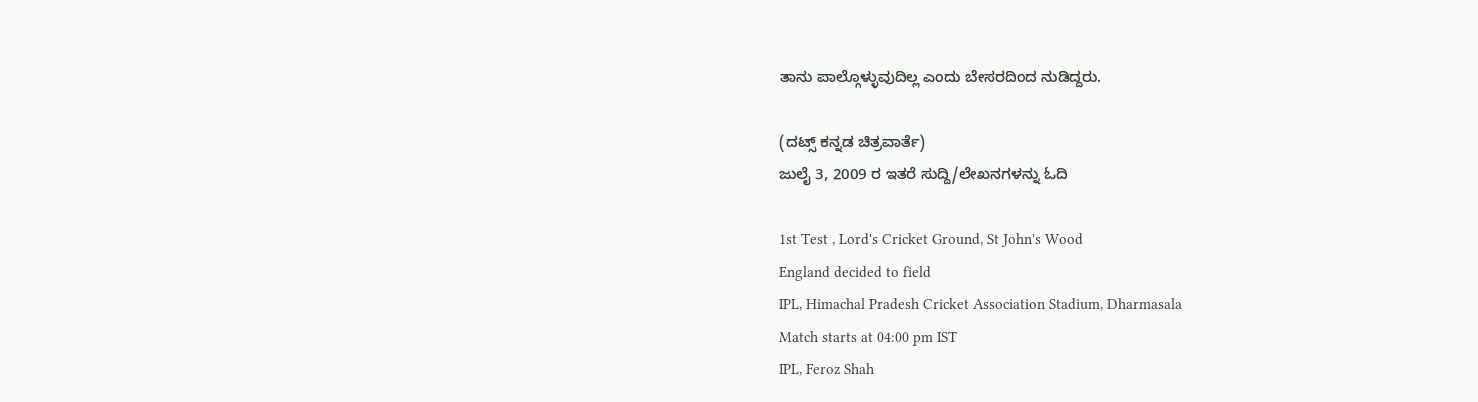ತಾನು ಪಾಲ್ಗೊಳ್ಳುವುದಿಲ್ಲ ಎಂದು ಬೇಸರದಿಂದ ನುಡಿದ್ದರು.

(ದಟ್ಸ್ ಕನ್ನಡ ಚಿತ್ರವಾರ್ತೆ)
ಜುಲೈ 3, 2009 ರ ಇತರೆ ಸುದ್ದಿ/ಲೇಖನಗಳನ್ನು ಓದಿ

1st Test , Lord's Cricket Ground, St John's Wood
England decided to field
IPL, Himachal Pradesh Cricket Association Stadium, Dharmasala
Match starts at 04:00 pm IST
IPL, Feroz Shah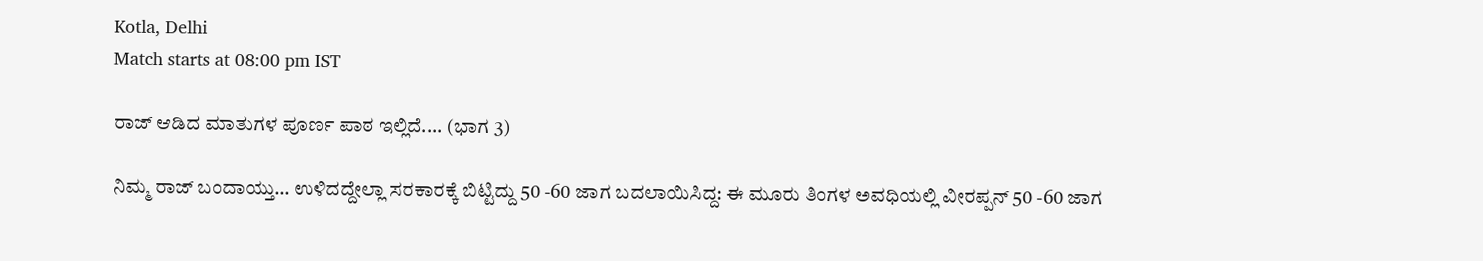Kotla, Delhi
Match starts at 08:00 pm IST

ರಾಜ್‌ ಆಡಿದ ಮಾತುಗಳ ಪೂರ್ಣ ಪಾಠ ಇಲ್ಲಿದೆ.... (ಭಾಗ 3)

ನಿಮ್ಮ ರಾಜ್‌ ಬಂದಾಯ್ತು... ಉಳಿದದ್ದೇಲ್ಲಾ ಸರಕಾರಕ್ಕೆ ಬಿಟ್ಟಿದ್ದು 50 -60 ಜಾಗ ಬದಲಾಯಿಸಿದ್ದ: ಈ ಮೂರು ತಿಂಗಳ ಅವಧಿಯಲ್ಲಿ ವೀರಪ್ಪನ್‌ 50 -60 ಜಾಗ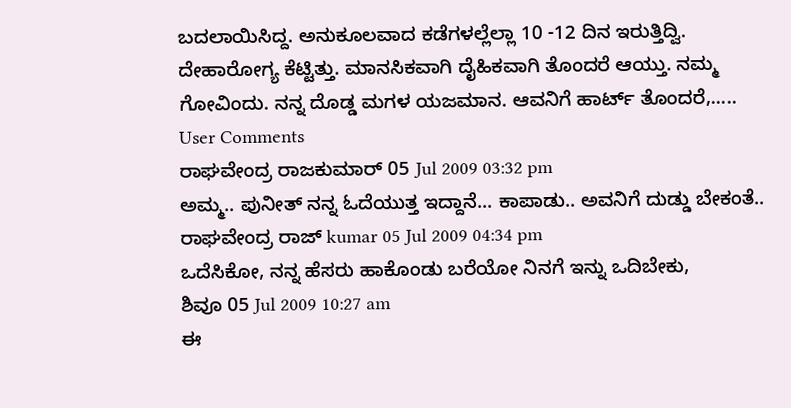ಬದಲಾಯಿಸಿದ್ದ. ಅನುಕೂಲವಾದ ಕಡೆಗಳಲ್ಲೆಲ್ಲಾ 10 -12 ದಿನ ಇರುತ್ತಿದ್ವಿ. ದೇಹಾರೋಗ್ಯ ಕೆಟ್ಟಿತ್ತು. ಮಾನಸಿಕವಾಗಿ ದೈಹಿಕವಾಗಿ ತೊಂದರೆ ಆಯ್ತು. ನಮ್ಮ ಗೋವಿಂದು. ನನ್ನ ದೊಡ್ಡ ಮಗಳ ಯಜಮಾನ. ಆವನಿಗೆ ಹಾರ್ಟ್‌ ತೊಂದರೆ,.....
User Comments
ರಾಘವೇಂದ್ರ ರಾಜಕುಮಾರ್ 05 Jul 2009 03:32 pm
ಅಮ್ಮ.. ಪುನೀತ್ ನನ್ನ ಓದೆಯುತ್ತ ಇದ್ದಾನೆ... ಕಾಪಾಡು.. ಅವನಿಗೆ ದುಡ್ಡು ಬೇಕಂತೆ..
ರಾಘವೇಂದ್ರ ರಾಜ್ kumar 05 Jul 2009 04:34 pm
ಒದೆಸಿಕೋ, ನನ್ನ ಹೆಸರು ಹಾಕೊಂಡು ಬರೆಯೋ ನಿನಗೆ ಇನ್ನು ಒದಿಬೇಕು,
ಶಿವೂ 05 Jul 2009 10:27 am
ಈ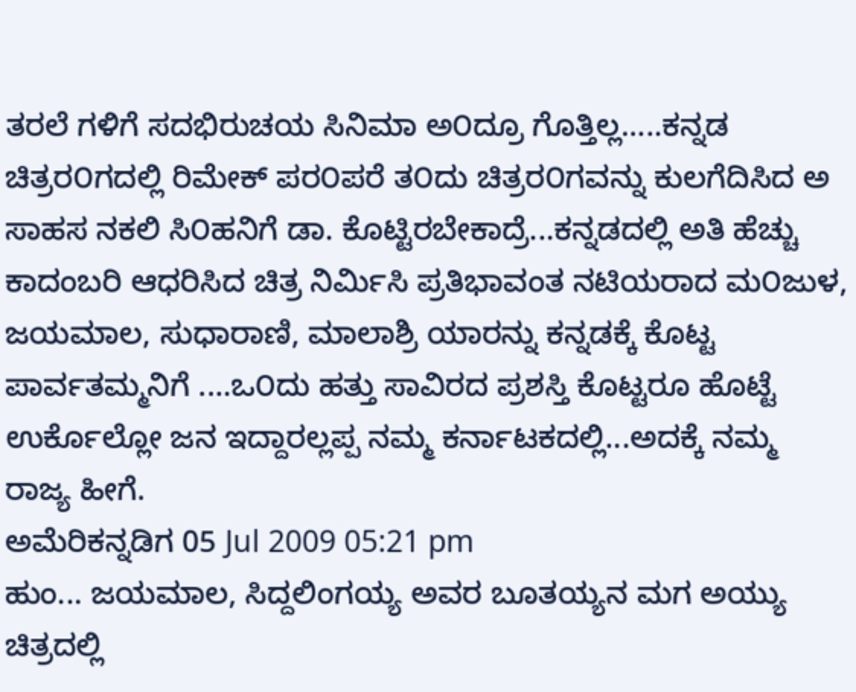ತರಲೆ ಗಳಿಗೆ ಸದಭಿರುಚಯ ಸಿನಿಮಾ ಅ೦ದ್ರೂ ಗೊತ್ತಿಲ್ಲ.....ಕನ್ನಡ ಚಿತ್ರರ೦ಗದಲ್ಲಿ ರಿಮೇಕ್ ಪರ೦ಪರೆ ತ೦ದು ಚಿತ್ರರ೦ಗವನ್ನು ಕುಲಗೆದಿಸಿದ ಅ ಸಾಹಸ ನಕಲಿ ಸಿ೦ಹನಿಗೆ ಡಾ. ಕೊಟ್ಟಿರಬೇಕಾದ್ರೆ...ಕನ್ನಡದಲ್ಲಿ ಅತಿ ಹೆಚ್ಚು ಕಾದಂಬರಿ ಆಧರಿಸಿದ ಚಿತ್ರ ನಿರ್ಮಿಸಿ ಪ್ರತಿಭಾವಂತ ನಟಿಯರಾದ ಮ೦ಜುಳ, ಜಯಮಾಲ, ಸುಧಾರಾಣಿ, ಮಾಲಾಶ್ರಿ ಯಾರನ್ನು ಕನ್ನಡಕ್ಕೆ ಕೊಟ್ಟ ಪಾರ್ವತಮ್ಮನಿಗೆ ....ಒ೦ದು ಹತ್ತು ಸಾವಿರದ ಪ್ರಶಸ್ತಿ ಕೊಟ್ಟರೂ ಹೊಟ್ಟೆ ಉರ್ಕೊಲ್ಲೋ ಜನ ಇದ್ದಾರಲ್ಲಪ್ಪ ನಮ್ಮ ಕರ್ನಾಟಕದಲ್ಲಿ...ಅದಕ್ಕೆ ನಮ್ಮ ರಾಜ್ಯ ಹೀಗೆ.
ಅಮೆರಿಕನ್ನಡಿಗ 05 Jul 2009 05:21 pm
ಹುಂ... ಜಯಮಾಲ, ಸಿದ್ದಲಿಂಗಯ್ಯ ಅವರ ಬೂತಯ್ಯನ ಮಗ ಅಯ್ಯು ಚಿತ್ರದಲ್ಲಿ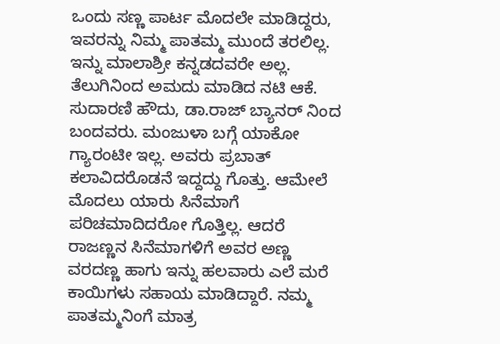ಒಂದು ಸಣ್ಣ ಪಾರ್ಟ ಮೊದಲೇ ಮಾಡಿದ್ದರು, ಇವರನ್ನು ನಿಮ್ಮ ಪಾತಮ್ಮ ಮುಂದೆ ತರಲಿಲ್ಲ. ಇನ್ನು ಮಾಲಾಶ್ರೀ ಕನ್ನಡದವರೇ ಅಲ್ಲ. ತೆಲುಗಿನಿಂದ ಅಮದು ಮಾಡಿದ ನಟಿ ಆಕೆ. ಸುದಾರಣಿ ಹೌದು, ಡಾ.ರಾಜ್ ಬ್ಯಾನರ್ ನಿಂದ ಬಂದವರು. ಮಂಜುಳಾ ಬಗ್ಗೆ ಯಾಕೋ ಗ್ಯಾರಂಟೀ ಇಲ್ಲ. ಅವರು ಪ್ರಬಾತ್ ಕಲಾವಿದರೊಡನೆ ಇದ್ದದ್ದು ಗೊತ್ತು. ಆಮೇಲೆ ಮೊದಲು ಯಾರು ಸಿನೆಮಾಗೆ ಪರಿಚಮಾದಿದರೋ ಗೊತ್ತಿಲ್ಲ. ಆದರೆ ರಾಜಣ್ಣನ ಸಿನೆಮಾಗಳಿಗೆ ಅವರ ಅಣ್ಣ ವರದಣ್ಣ ಹಾಗು ಇನ್ನು ಹಲವಾರು ಎಲೆ ಮರೆ ಕಾಯಿಗಳು ಸಹಾಯ ಮಾಡಿದ್ದಾರೆ. ನಮ್ಮ ಪಾತಮ್ಮನಿಂಗೆ ಮಾತ್ರ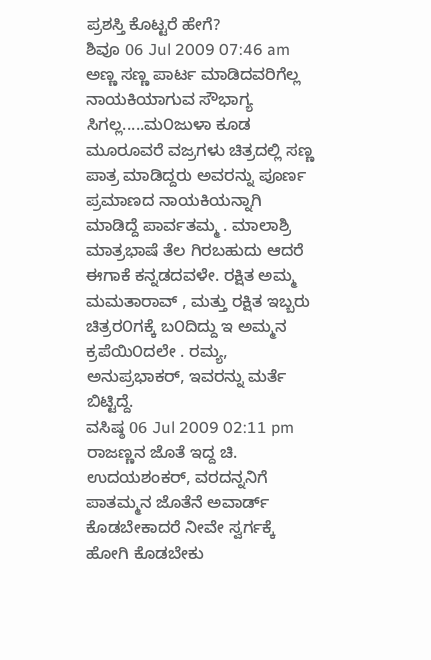ಪ್ರಶಸ್ತಿ ಕೊಟ್ಟರೆ ಹೇಗೆ?
ಶಿವೂ 06 Jul 2009 07:46 am
ಅಣ್ಣ ಸಣ್ಣ ಪಾರ್ಟ ಮಾಡಿದವರಿಗೆಲ್ಲ ನಾಯಕಿಯಾಗುವ ಸೌಭಾಗ್ಯ ಸಿಗಲ್ಲ.....ಮ೦ಜುಳಾ ಕೂಡ ಮೂರೂವರೆ ವಜ್ರಗಳು ಚಿತ್ರದಲ್ಲಿ ಸಣ್ಣ ಪಾತ್ರ ಮಾಡಿದ್ದರು ಅವರನ್ನು ಪೂರ್ಣ ಪ್ರಮಾಣದ ನಾಯಕಿಯನ್ನಾಗಿ ಮಾಡಿದ್ದೆ ಪಾರ್ವತಮ್ಮ . ಮಾಲಾಶ್ರಿ ಮಾತ್ರಭಾಷೆ ತೆಲ ಗಿರಬಹುದು ಆದರೆ ಈಗಾಕೆ ಕನ್ನಡದವಳೇ. ರಕ್ಷಿತ ಅಮ್ಮ ಮಮತಾರಾವ್ , ಮತ್ತು ರಕ್ಷಿತ ಇಬ್ಬರು ಚಿತ್ರರ೦ಗಕ್ಕೆ ಬ೦ದಿದ್ದು ಇ ಅಮ್ಮನ ಕ್ರಪೆಯಿ೦ದಲೇ . ರಮ್ಯ, ಅನುಪ್ರಭಾಕರ್, ಇವರನ್ನು ಮರ್ತೆ ಬಿಟ್ಟಿದ್ದೆ.
ವಸಿಷ್ಠ 06 Jul 2009 02:11 pm
ರಾಜಣ್ಣನ ಜೊತೆ ಇದ್ದ ಚಿ. ಉದಯಶಂಕರ್, ವರದನ್ನನಿಗೆ ಪಾತಮ್ಮನ ಜೊತೆನೆ ಅವಾರ್ಡ್ ಕೊಡಬೇಕಾದರೆ ನೀವೇ ಸ್ವರ್ಗಕ್ಕೆ ಹೋಗಿ ಕೊಡಬೇಕು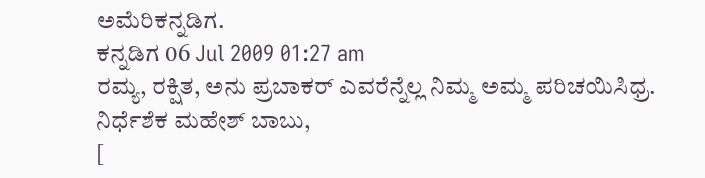ಅಮೆರಿಕನ್ನಡಿಗ.
ಕನ್ನಡಿಗ 06 Jul 2009 01:27 am
ರಮ್ಯ, ರಕ್ಷಿತ, ಅನು ಪ್ರಬಾಕರ್ ಎವರೆನ್ನೆಲ್ಲ ನಿಮ್ಮ ಅಮ್ಮ ಪರಿಚಯಿಸಿಧ್ರ. ನಿರ್ಧೆಶೆಕ ಮಹೇಶ್ ಬಾಬು,
[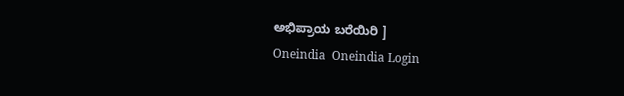ಅಭಿಪ್ರಾಯ ಬರೆಯಿರಿ ]
Oneindia  Oneindia Login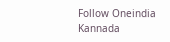Follow Oneindia Kannada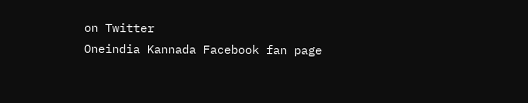on Twitter
Oneindia Kannada Facebook fan page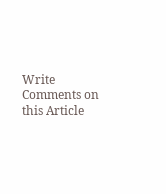Write Comments on this Article